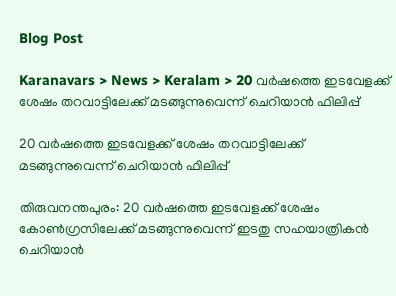Blog Post

Karanavars > News > Keralam > 20 വര്‍ഷത്തെ ഇടവേളക്ക് ശേഷം തറവാട്ടിലേക്ക് മടങ്ങുന്നുവെന്ന് ചെറിയാന്‍ ഫിലിപ്പ്

20 വര്‍ഷത്തെ ഇടവേളക്ക് ശേഷം തറവാട്ടിലേക്ക് മടങ്ങുന്നുവെന്ന് ചെറിയാന്‍ ഫിലിപ്പ്

തിരുവനന്തപുരം: 20 വര്‍ഷത്തെ ഇടവേളക്ക് ശേഷം കോണ്‍ഗ്രസിലേക്ക് മടങ്ങുന്നുവെന്ന് ഇടതു സഹയാത്രികന്‍ ചെറിയാന്‍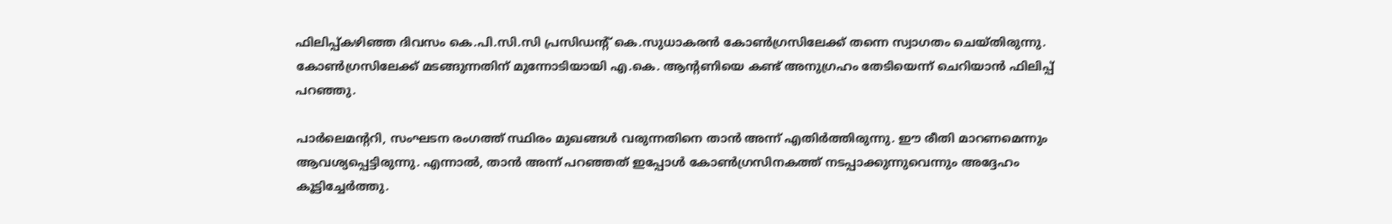ഫിലിപ്പ്കഴിഞ്ഞ ദിവസം കെ.പി.സി.സി പ്രസിഡന്‍റ് കെ.സുധാകരന്‍ കോണ്‍ഗ്രസിലേക്ക് തന്നെ സ്വാഗതം ചെയ്തിരുന്നു. കോണ്‍ഗ്രസിലേക്ക് മടങ്ങുന്നതിന് മുന്നോടിയായി എ.കെ. ആന്‍റണിയെ കണ്ട് അനുഗ്രഹം തേടിയെന്ന് ചെറിയാന്‍ ഫിലിപ്പ് പറഞ്ഞു.

പാര്‍ലെമന്‍ററി, സംഘടന രംഗത്ത് സ്ഥിരം മുഖങ്ങള്‍ വരുന്നതിനെ താന്‍ അന്ന് എതിര്‍ത്തിരുന്നു. ഈ രീതി മാറണമെന്നും ആവശ്യപ്പെട്ടിരുന്നു. എന്നാല്‍, താന്‍ അന്ന് പറഞ്ഞത് ഇപ്പോള്‍ കോണ്‍ഗ്രസിനകത്ത് നടപ്പാക്കുന്നുവെന്നും അദ്ദേഹം കൂട്ടിച്ചേര്‍ത്തു.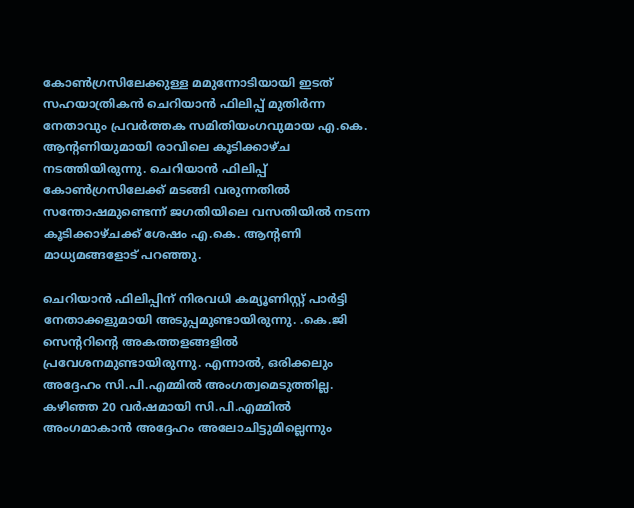കോണ്‍ഗ്രസിലേക്കുള്ള മമുന്നോടിയായി ഇടത് സഹയാത്രികന്‍ ചെറിയാന്‍ ഫിലിപ്പ് മുതിര്‍ന്ന നേതാവും പ്രവര്‍ത്തക സമിതിയംഗവുമായ എ.കെ. ആന്‍റണിയുമായി രാവിലെ കൂടിക്കാഴ്ച നടത്തിയിരുന്നു. ചെറിയാന്‍ ഫിലിപ്പ് കോണ്‍ഗ്രസിലേക്ക് മടങ്ങി വരുന്നതില്‍ സന്തോഷമുണ്ടെന്ന് ജഗതിയിലെ വസതിയില്‍ നടന്ന കൂടിക്കാഴ്ചക്ക് ശേഷം എ.കെ. ആന്‍റണി മാധ്യമങ്ങളോട് പറഞ്ഞു.

ചെറിയാന്‍ ഫിലിപ്പിന് നിരവധി കമ്യൂണിസ്റ്റ് പാര്‍ട്ടി നേതാക്കളുമായി അടുപ്പമുണ്ടായിരുന്നു. .കെ.ജി സെന്‍ററിന്‍റെ അകത്തളങ്ങളില്‍ പ്രവേശനമുണ്ടായിരുന്നു. എന്നാല്‍, ഒരിക്കലും അദ്ദേഹം സി.പി.എമ്മില്‍ അംഗത്വമെടുത്തില്ല. കഴിഞ്ഞ 20 വര്‍ഷമായി സി.പി.എമ്മില്‍ അംഗമാകാന്‍ അദ്ദേഹം അലോചിട്ടുമില്ലെന്നും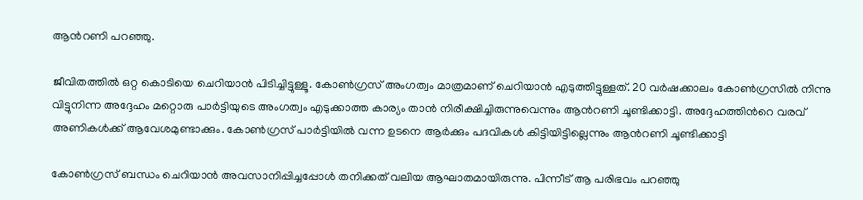ആന്‍റണി പറഞ്ഞു.

ജീവിതത്തില്‍ ഒറ്റ കൊടിയെ ചെറിയാന്‍ പിടിച്ചിട്ടുള്ളൂ. കോണ്‍ഗ്രസ് അംഗത്വം മാത്രമാണ് ചെറിയാന്‍ എടുത്തിട്ടുള്ളത്. 20 വര്‍ഷക്കാലം കോണ്‍ഗ്രസില്‍ നിന്നു വിട്ടുനിന്ന അദ്ദേഹം മറ്റൊരു പാര്‍ട്ടിയുടെ അംഗത്വം എടുക്കാത്ത കാര്യം താന്‍ നിരീക്ഷിച്ചിരുന്നുവെന്നും ആന്‍റണി ചൂണ്ടിക്കാട്ടി. അദ്ദേഹത്തിന്‍റെ വരവ് അണികള്‍ക്ക് ആവേശമുണ്ടാക്കും. കോണ്‍ഗ്രസ് പാര്‍ട്ടിയില്‍ വന്ന ഉടനെ ആര്‍ക്കും പദവികള്‍ കിട്ടിയിട്ടില്ലെന്നും ആന്‍റണി ചൂണ്ടിക്കാട്ടി

കോണ്‍ഗ്രസ് ബന്ധം ചെറിയാന്‍ അവസാനിപ്പിച്ചപ്പോള്‍ തനിക്കത് വലിയ ആഘാതമായിരുന്നു. പിന്നീട് ആ പരിഭവം പറഞ്ഞു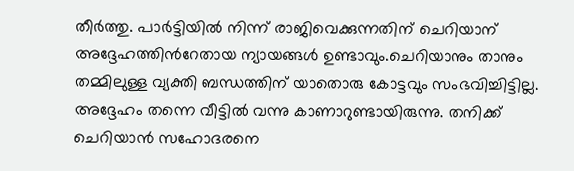തീര്‍ത്തു. പാര്‍ട്ടിയില്‍ നിന്ന് രാജിവെക്കുന്നതിന് ചെറിയാന് അദ്ദേഹത്തിന്‍റേതായ ന്യായങ്ങള്‍ ഉണ്ടാവും.ചെറിയാനും താനും തമ്മിലുള്ള വ്യക്തി ബന്ധത്തിന് യാതൊരു കോട്ടവും സംഭവിച്ചിട്ടില്ല. അദ്ദേഹം തന്നെ വീട്ടില്‍ വന്നു കാണാറുണ്ടായിരുന്നു. തനിക്ക് ചെറിയാന്‍ സഹോദരനെ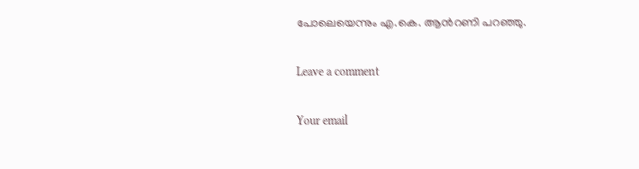പോലെയെന്നും എ.കെ. ആന്‍റണി പറഞ്ഞു.

Leave a comment

Your email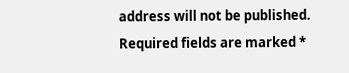address will not be published. Required fields are marked *